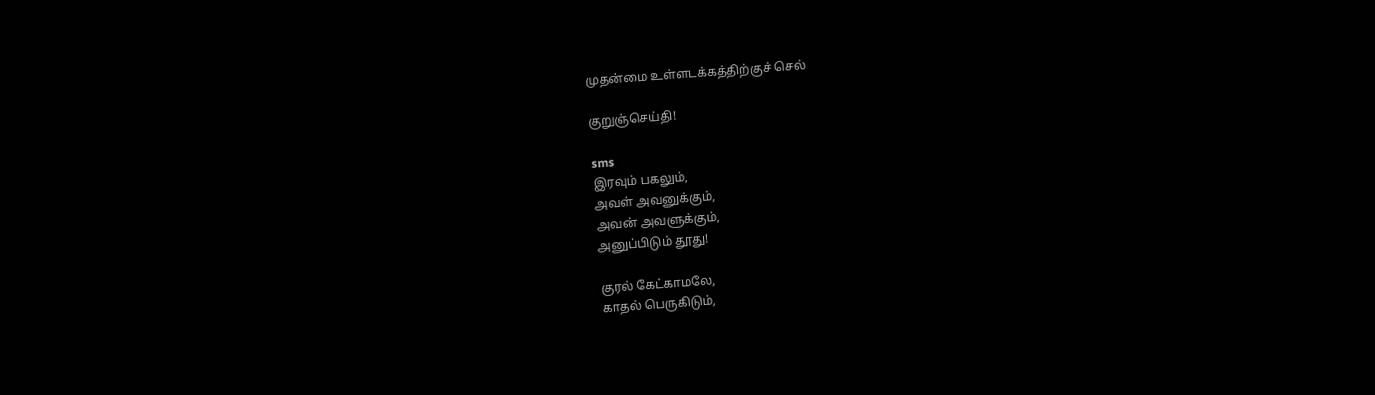முதன்மை உள்ளடக்கத்திற்குச் செல்

குறுஞ்செய்தி!

sms
இரவும் பகலும்,
அவள் அவனுக்கும்,
அவன் அவளுக்கும்,
அனுப்பிடும் தூது!

குரல் கேட்காமலே,
காதல் பெருகிடும்,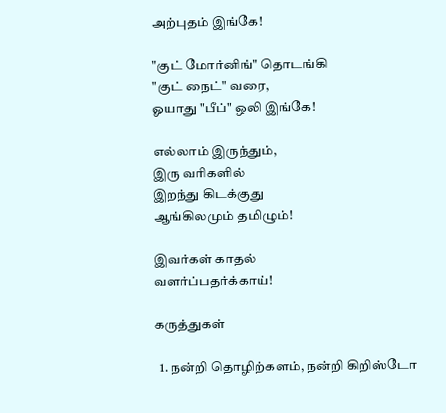அற்புதம் இங்கே!

"குட் மோர்னிங்" தொடங்கி
"குட் நைட்" வரை,
ஓயாது "பீப்" ஒலி இங்கே!

எல்லாம் இருந்தும்,
இரு வரிகளில்
இறந்து கிடக்குது
ஆங்கிலமும் தமிழும்!

இவர்கள் காதல்
வளர்ப்பதர்க்காய்!

கருத்துகள்

  1. நன்றி தொழிற்களம், நன்றி கிறிஸ்டோ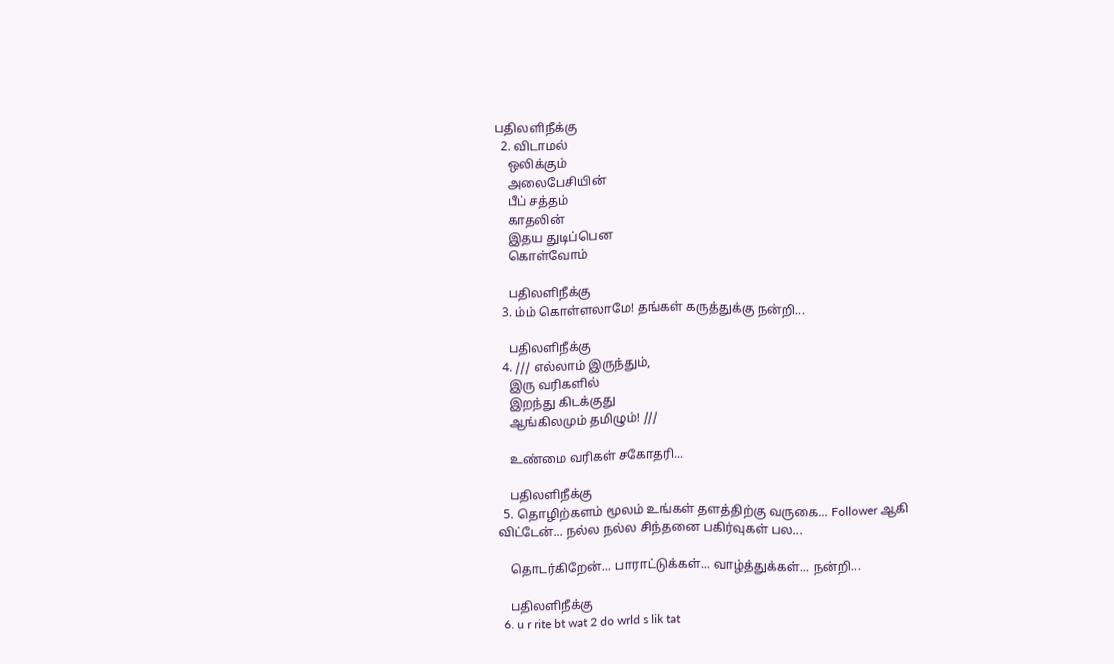பதிலளிநீக்கு
  2. விடாமல்
    ஒலிக்கும்
    அலைபேசியின்
    பீப் சத்தம்
    காதலின்
    இதய துடிப்பென
    கொள்வோம்

    பதிலளிநீக்கு
  3. ம்ம் கொள்ளலாமே! தங்கள் கருத்துக்கு நன்றி...

    பதிலளிநீக்கு
  4. /// எல்லாம் இருந்தும்,
    இரு வரிகளில்
    இறந்து கிடக்குது
    ஆங்கிலமும் தமிழும்! ///

    உண்மை வரிகள் சகோதரி...

    பதிலளிநீக்கு
  5. தொழிற்களம் மூலம் உங்கள் தளத்திற்கு வருகை... Follower ஆகி விட்டேன்... நல்ல நல்ல சிந்தனை பகிர்வுகள் பல...

    தொடர்கிறேன்... பாராட்டுக்கள்... வாழ்த்துக்கள்... நன்றி...

    பதிலளிநீக்கு
  6. u r rite bt wat 2 do wrld s lik tat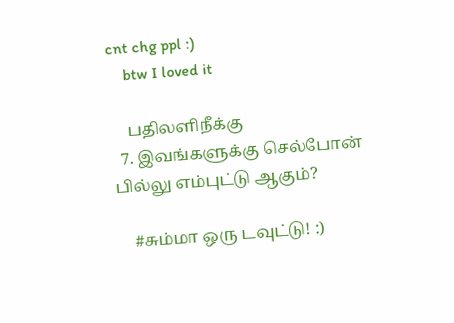cnt chg ppl :)
    btw I loved it

    பதிலளிநீக்கு
  7. இவங்களுக்கு செல்போன் பில்லு எம்புட்டு ஆகும்?

    #சும்மா ஒரு டவுட்டு! :)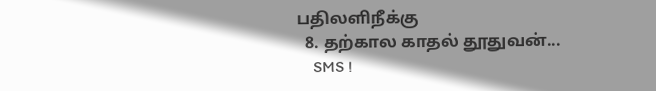பதிலளிநீக்கு
  8. தற்கால காதல் தூதுவன்...
    SMS !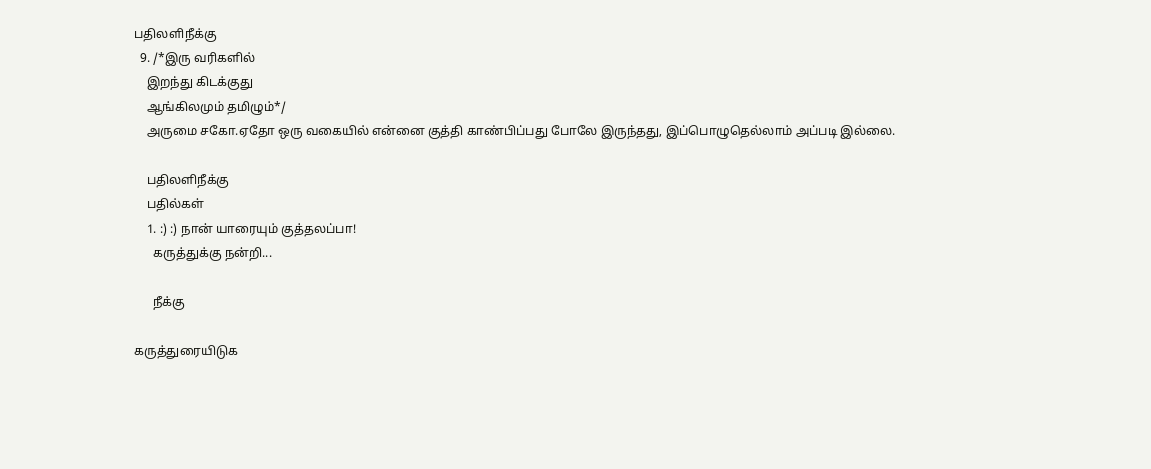பதிலளிநீக்கு
  9. /*இரு வரிகளில்
    இறந்து கிடக்குது
    ஆங்கிலமும் தமிழும்*/
    அருமை சகோ.ஏதோ ஒரு வகையில் என்னை குத்தி காண்பிப்பது போலே இருந்தது, இப்பொழுதெல்லாம் அப்படி இல்லை.

    பதிலளிநீக்கு
    பதில்கள்
    1. :) :) நான் யாரையும் குத்தலப்பா!
      கருத்துக்கு நன்றி...

      நீக்கு

கருத்துரையிடுக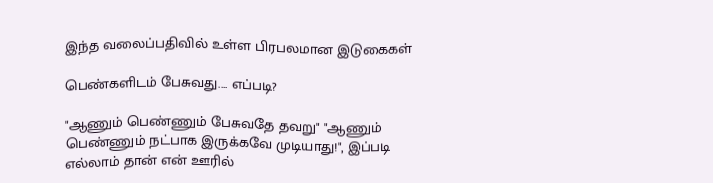இந்த வலைப்பதிவில் உள்ள பிரபலமான இடுகைகள்

பெண்களிடம் பேசுவது.... எப்படி?

"ஆணும் பெண்ணும் பேசுவதே தவறு" "ஆணும் பெண்ணும் நட்பாக இருக்கவே முடியாது!", இப்படி எல்லாம் தான் என் ஊரில்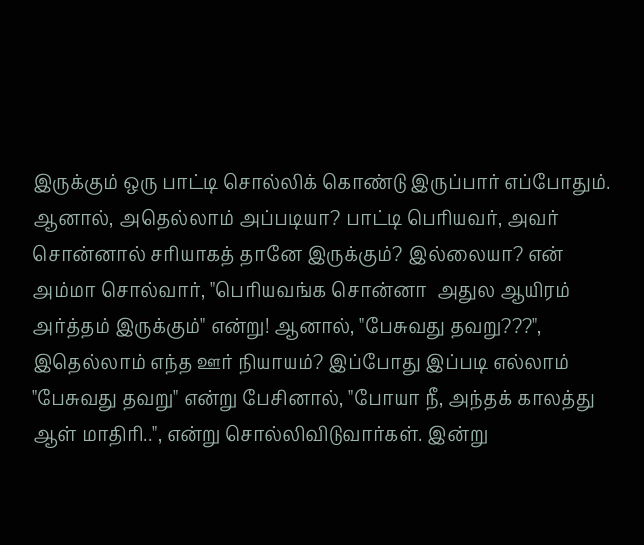இருக்கும் ஒரு பாட்டி சொல்லிக் கொண்டு இருப்பார் எப்போதும். ஆனால், அதெல்லாம் அப்படியா? பாட்டி பெரியவர், அவர் சொன்னால் சரியாகத் தானே இருக்கும்? இல்லையா? என் அம்மா சொல்வார், "பெரியவங்க சொன்னா  அதுல ஆயிரம் அர்த்தம் இருக்கும்" என்று! ஆனால், "பேசுவது தவறு???", இதெல்லாம் எந்த ஊர் நியாயம்? இப்போது இப்படி எல்லாம் "பேசுவது தவறு" என்று பேசினால், "போயா நீ, அந்தக் காலத்து ஆள் மாதிரி..", என்று சொல்லிவிடுவார்கள். இன்று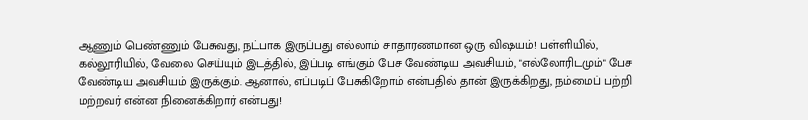ஆணும் பெண்ணும் பேசுவது, நட்பாக இருப்பது எல்லாம் சாதாரணமான ஒரு விஷயம்! பள்ளியில், கல்லூரியில், வேலை செய்யும் இடத்தில், இப்படி எங்கும் பேச வேண்டிய அவசியம், "எல்லோரிடமும்" பேச வேண்டிய அவசியம் இருக்கும். ஆனால், எப்படிப் பேசுகிறோம் என்பதில் தான் இருக்கிறது, நம்மைப் பற்றி மற்றவர் என்ன நினைக்கிறார் என்பது!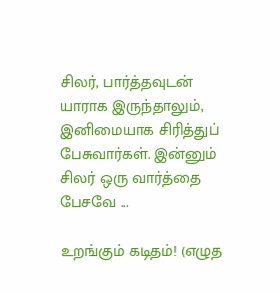சிலர், பார்த்தவுடன் யாராக இருந்தாலும், இனிமையாக சிரித்துப் பேசுவார்கள். இன்னும் சிலர் ஒரு வார்த்தை பேசவே ...

உறங்கும் கடிதம்! (எழுத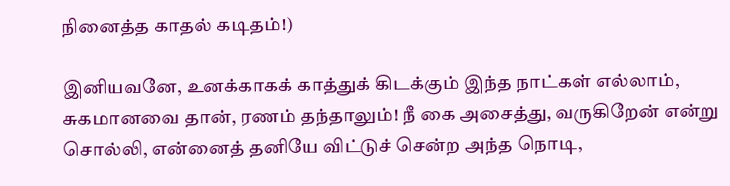நினைத்த காதல் கடிதம்!)

இனியவனே, உனக்காகக் காத்துக் கிடக்கும் இந்த நாட்கள் எல்லாம், சுகமானவை தான், ரணம் தந்தாலும்! நீ கை அசைத்து, வருகிறேன் என்று சொல்லி, என்னைத் தனியே விட்டுச் சென்ற அந்த நொடி,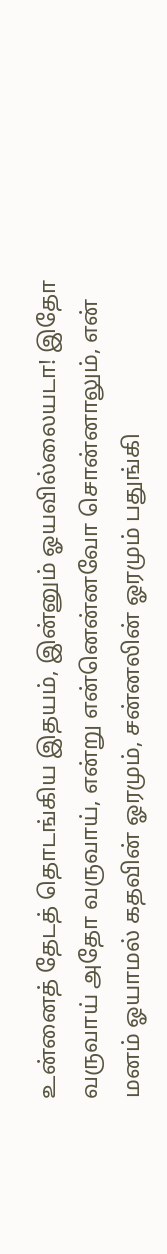உன்னைத் தேடத் தொடங்கிய இதயம், இன்னும் ஓயவில்லையடா! இதோ வருவாய் அதோ வருவாய், என்று என்னென்னவோ சொன்னாலும், என் மனம் ஓயாமல் கதவின் ஓரமும், சன்னலின் ஓரமும் பதுங்கி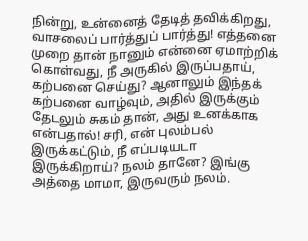நின்று, உன்னைத் தேடித் தவிக்கிறது, வாசலைப் பார்த்துப் பார்த்து! எத்தனை முறை தான் நானும் என்னை ஏமாற்றிக் கொள்வது, நீ அருகில் இருப்பதாய், கற்பனை செய்து? ஆனாலும் இந்தக் கற்பனை வாழ்வும், அதில் இருக்கும் தேடலும் சுகம் தான், அது உனக்காக என்பதால்! சரி, என் புலம்பல் இருக்கட்டும், நீ எப்படியடா இருக்கிறாய்? நலம் தானே? இங்கு அத்தை மாமா, இருவரும் நலம்.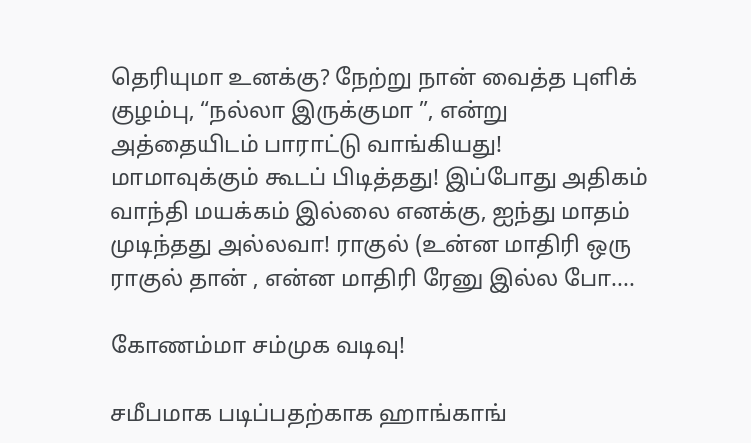தெரியுமா உனக்கு? நேற்று நான் வைத்த புளிக் குழம்பு, “நல்லா இருக்குமா ”, என்று அத்தையிடம் பாராட்டு வாங்கியது! மாமாவுக்கும் கூடப் பிடித்தது! இப்போது அதிகம் வாந்தி மயக்கம் இல்லை எனக்கு, ஐந்து மாதம் முடிந்தது அல்லவா! ராகுல் (உன்ன மாதிரி ஒரு ராகுல் தான் , என்ன மாதிரி ரேனு இல்ல போ....

கோணம்மா சம்முக வடிவு!

சமீபமாக படிப்பதற்காக ஹாங்காங்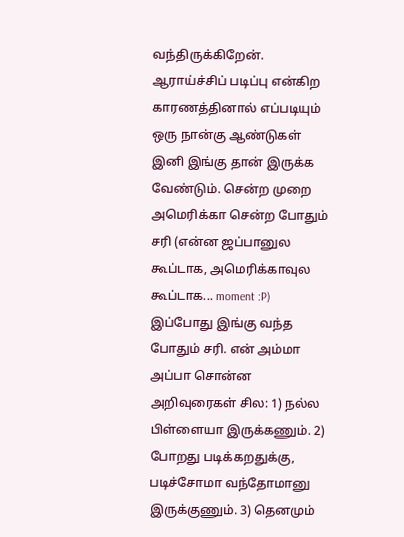வந்திருக்கிறேன். ஆராய்ச்சிப் படிப்பு என்கிற காரணத்தினால் எப்படியும் ஒரு நான்கு ஆண்டுகள் இனி இங்கு தான் இருக்க வேண்டும். சென்ற முறை அமெரிக்கா சென்ற போதும் சரி (என்ன ஜப்பானுல கூப்டாக, அமெரிக்காவுல கூப்டாக... moment :P) இப்போது இங்கு வந்த போதும் சரி. என் அம்மா அப்பா சொன்ன அறிவுரைகள் சில: 1) நல்ல பிள்ளையா இருக்கணும். 2) போறது படிக்கறதுக்கு, படிச்சோமா வந்தோமானு இருக்குணும். 3) தெனமும்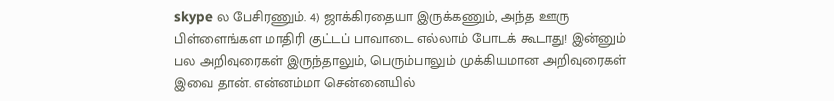skype ல பேசிரணும். 4) ஜாக்கிரதையா இருக்கணும், அந்த ஊரு பிள்ளைங்கள மாதிரி குட்டப் பாவாடை எல்லாம் போடக் கூடாது! இன்னும் பல அறிவுரைகள் இருந்தாலும், பெரும்பாலும் முக்கியமான அறிவுரைகள் இவை தான். என்னம்மா சென்னையில்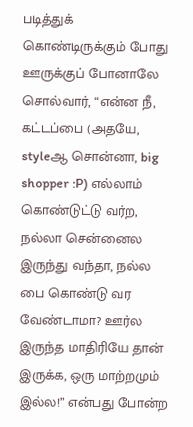படித்துக் கொண்டிருக்கும் போது ஊருக்குப் போனாலே சொல்வார், “என்ன நீ, கட்டப்பை (அதயே, styleஆ சொன்னா, big shopper :P) எல்லாம் கொண்டுட்டு வர்ற, நல்லா சென்னைல இருந்து வந்தா, நல்ல பை கொண்டு வர வேண்டாமா? ஊர்ல இருந்த மாதிரியே தான் இருக்க, ஒரு மாற்றமும் இல்ல!” என்பது போன்ற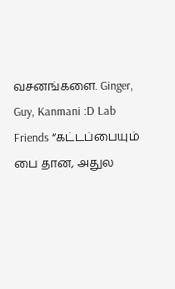வசனங்களை. Ginger, Guy, Kanmani :D Lab Friends “கட்டப்பையும் பை தான, அதுல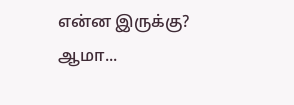என்ன இருக்கு? ஆமா...